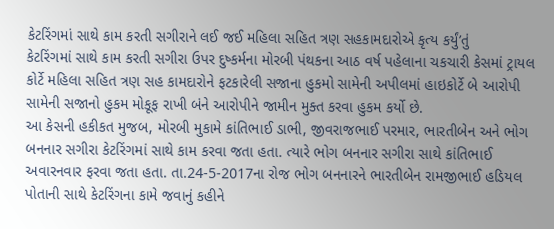કેટરિંગમાં સાથે કામ કરતી સગીરાને લઈ જઈ મહિલા સહિત ત્રણ સહકામદારોએ કૃત્ય કર્યું’તું
કેટરિંગમાં સાથે કામ કરતી સગીરા ઉપર દુષ્કર્મના મોરબી પંથકના આઠ વર્ષ પહેલાના ચકચારી કેસમાં ટ્રાયલ કોર્ટે મહિલા સહિત ત્રણ સહ કામદારોને ફટકારેલી સજાના હુકમો સામેની અપીલમાં હાઇકોર્ટે બે આરોપી સામેની સજાનો હુકમ મોકૂફ રાખી બંને આરોપીને જામીન મુક્ત કરવા હુકમ કર્યો છે.
આ કેસની હકીકત મુજબ, મોરબી મુકામે કાંતિભાઈ ડાભી, જીવરાજભાઈ પરમાર, ભારતીબેન અને ભોગ બનનાર સગીરા કેટરિંગમાં સાથે કામ કરવા જતા હતા. ત્યારે ભોગ બનનાર સગીરા સાથે કાંતિભાઈ અવારનવાર ફરવા જતા હતા. તા.24-5-2017ના રોજ ભોગ બનનારને ભારતીબેન રામજીભાઈ હડિયલ પોતાની સાથે કેટરિંગના કામે જવાનું કહીને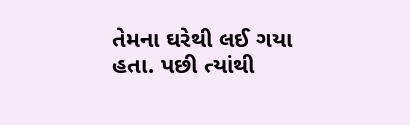તેમના ઘરેથી લઈ ગયા હતા. પછી ત્યાંથી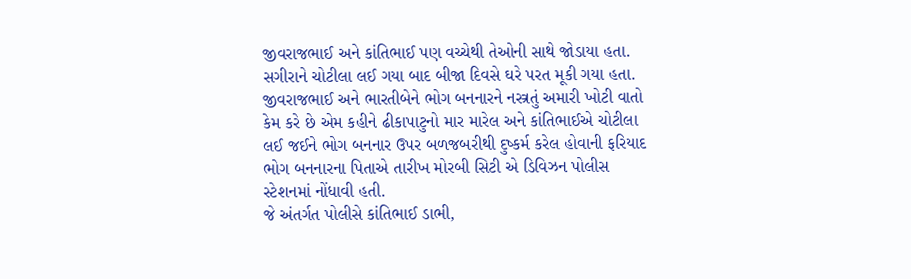જીવરાજભાઈ અને કાંતિભાઈ પણ વચ્ચેથી તેઓની સાથે જોડાયા હતા. સગીરાને ચોટીલા લઈ ગયા બાદ બીજા દિવસે ઘરે પરત મૂકી ગયા હતા. જીવરાજભાઈ અને ભારતીબેને ભોગ બનનારને નસ્ત્રતું અમારી ખોટી વાતો કેમ કરે છે એમ કહીને ઢીકાપાટુનો માર મારેલ અને કાંતિભાઈએ ચોટીલા લઈ જઈને ભોગ બનનાર ઉપર બળજબરીથી દુષ્કર્મ કરેલ હોવાની ફરિયાદ ભોગ બનનારના પિતાએ તારીખ મોરબી સિટી એ ડિવિઝન પોલીસ સ્ટેશનમાં નોંધાવી હતી.
જે અંતર્ગત પોલીસે કાંતિભાઈ ડાભી,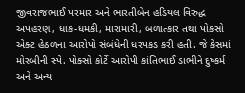જીવરાજભાઈ પરમાર અને ભારતીબેન હડિયલ વિરુદ્ધ અપહરણ, ધાક-ધમકી, મારામારી, બળાત્કાર તથા પોકસો એક્ટ હેઠળના આરોપો સંબંધેની ધરપકડ કરી હતી. જે કેસમાં મોરબીની સ્પે. પોક્સો કોર્ટે આરોપી કાંતિભાઈ ડાભીને દુષ્કર્મ અને અન્ય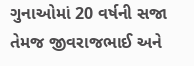ગુનાઓમાં 20 વર્ષની સજા તેમજ જીવરાજભાઈ અને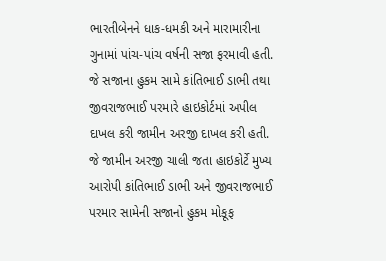ભારતીબેનને ધાક-ધમકી અને મારામારીના ગુનામાં પાંચ-પાંચ વર્ષની સજા ફરમાવી હતી. જે સજાના હુકમ સામે કાંતિભાઈ ડાભી તથા જીવરાજભાઈ પરમારે હાઇકોર્ટમાં અપીલ દાખલ કરી જામીન અરજી દાખલ કરી હતી. જે જામીન અરજી ચાલી જતા હાઇકોર્ટે મુખ્ય આરોપી કાંતિભાઈ ડાભી અને જીવરાજભાઈ પરમાર સામેની સજાનો હુકમ મોકૂફ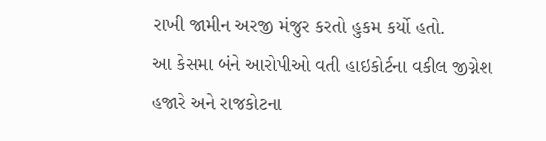રાખી જામીન અરજી મંજુર કરતો હુકમ કર્યો હતો.
આ કેસમા બંને આરોપીઓ વતી હાઇકોર્ટના વકીલ જીગ્નેશ હજારે અને રાજકોટના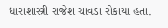ધારાશાસ્ત્રી રાજેશ ચાવડા રોકાયા હતા.